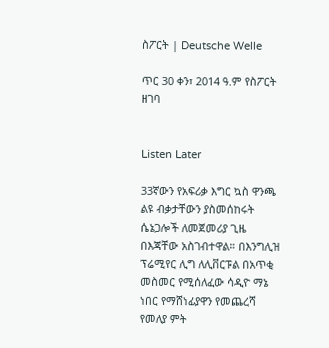ስፖርት | Deutsche Welle

ጥር 30 ቀን፣ 2014 ዓ.ም የስፖርት ዘገባ


Listen Later

33ኛውን የአፍሪቃ እግር ኳስ ዋንጫ ልዩ ብቃታቸውን ያስመሰከሩት ሴኔጋሎች ለመጀመሪያ ጊዜ በእጃቸው አስገብተዋል። በእንግሊዝ ፕሬሚየር ሊግ ለሊቨርፑል በአጥቂ መስመር የሚሰለፈው ሳዲዮ ማኔ ነበር የማሸነፊያዋን የመጨረሻ የመለያ ምት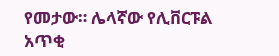የመታው። ሌላኛው የሊቨርፑል አጥቂ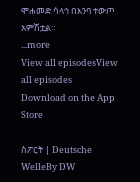ሞሐመድ ሳላኅ በእንባ ተውጦ አምሽቷል።
...more
View all episodesView all episodes
Download on the App Store

ስፖርት | Deutsche WelleBy DW